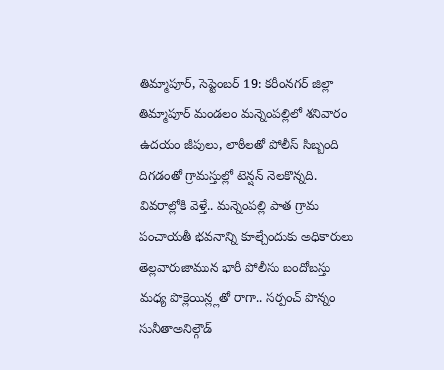తిమ్మాపూర్, సెప్టెంబర్ 19: కరీంనగర్ జిల్లా తిమ్మాపూర్ మండలం మన్నెంపల్లిలో శనివారం ఉదయం జీపులు, లాఠీలతో పోలీస్ సిబ్బంది దిగడంతో గ్రామస్తుల్లో టెన్షన్ నెలకొన్నది. వివరాల్లోకి వెళ్తే.. మన్నెంపల్లి పాత గ్రామ పంచాయతీ భవనాన్ని కూల్చేందుకు అధికారులు తెల్లవారుజామున భారీ పోలీసు బందోబస్తు మధ్య పొక్లెయిన్ల్లతో రాగా.. సర్పంచ్ పొన్నం సునీతాఅనిల్గౌడ్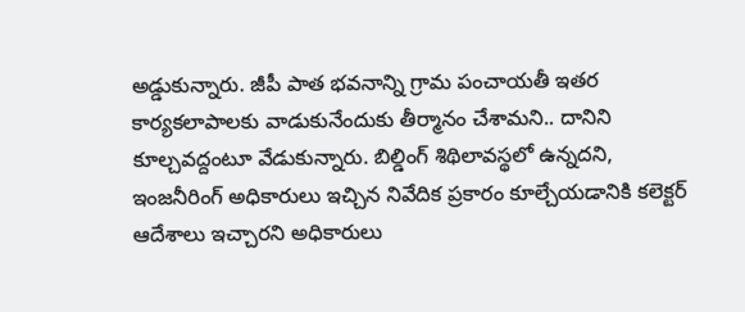అడ్డుకున్నారు. జీపీ పాత భవనాన్ని గ్రామ పంచాయతీ ఇతర కార్యకలాపాలకు వాడుకునేందుకు తీర్మానం చేశామని.. దానిని కూల్చవద్దంటూ వేడుకున్నారు. బిల్డింగ్ శిథిలావస్థలో ఉన్నదని, ఇంజనీరింగ్ అధికారులు ఇచ్చిన నివేదిక ప్రకారం కూల్చేయడానికి కలెక్టర్ ఆదేశాలు ఇచ్చారని అధికారులు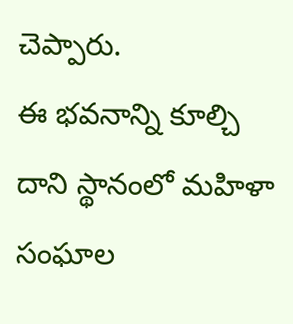చెప్పారు.
ఈ భవనాన్ని కూల్చి దాని స్థానంలో మహిళా సంఘాల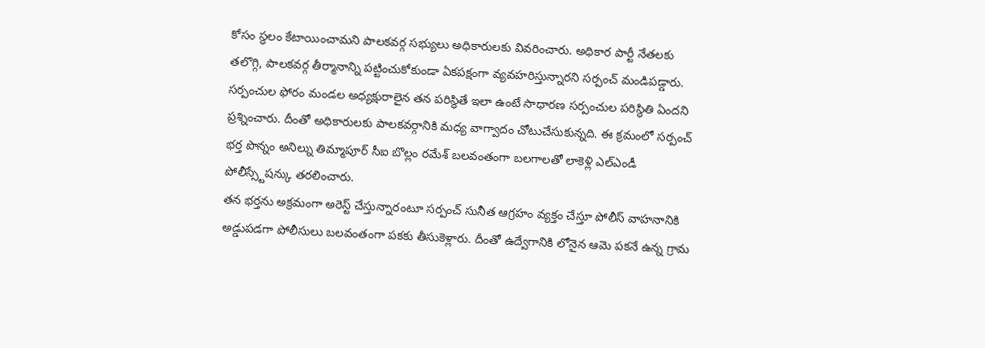కోసం స్థలం కేటాయించామని పాలకవర్గ సభ్యులు అధికారులకు వివరించారు. అధికార పార్టీ నేతలకు తలొగ్గి, పాలకవర్గ తీర్మానాన్ని పట్టించుకోకుండా ఏకపక్షంగా వ్యవహరిస్తున్నారని సర్పంచ్ మండిపడ్డారు. సర్పంచుల ఫోరం మండల అధ్యక్షురాలైన తన పరిస్థితే ఇలా ఉంటే సాధారణ సర్పంచుల పరిస్థితి ఏందని ప్రశ్నించారు. దీంతో అధికారులకు పాలకవర్గానికి మధ్య వాగ్వాదం చోటుచేసుకున్నది. ఈ క్రమంలో సర్పంచ్ భర్త పొన్నం అనిల్ను తిమ్మాపూర్ సీఐ బొల్లం రమేశ్ బలవంతంగా బలగాలతో లాకెళ్లి ఎల్ఎండీ పోలీస్స్టేషన్కు తరలించారు.
తన భర్తను అక్రమంగా అరెస్ట్ చేస్తున్నారంటూ సర్పంచ్ సునీత ఆగ్రహం వ్యక్తం చేస్తూ పోలీస్ వాహనానికి అడ్డుపడగా పోలీసులు బలవంతంగా పకకు తీసుకెళ్లారు. దీంతో ఉద్వేగానికి లోనైన ఆమె పకనే ఉన్న గ్రామ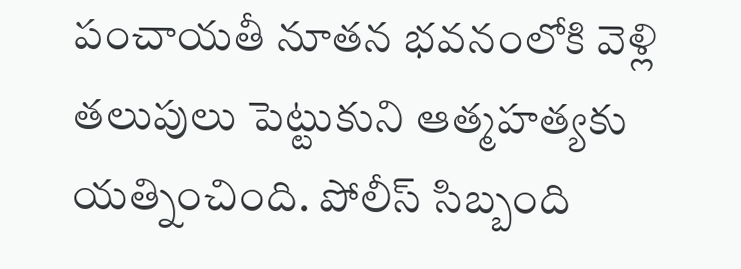పంచాయతీ నూతన భవనంలోకి వెళ్లి తలుపులు పెట్టుకుని ఆత్మహత్యకు యత్నించింది. పోలీస్ సిబ్బంది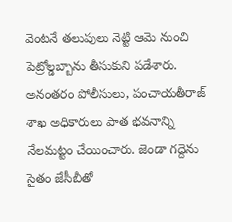వెంటనే తలుపులు నెట్టి ఆమె నుంచి పెట్రోల్డబ్బాను తీసుకుని పడేశారు. అనంతరం పోలీసులు, పంచాయతీరాజ్ శాఖ అధికారులు పాత భవనాన్ని నేలమట్టం చేయించారు. జెండా గద్దెను సైతం జేసీబీతో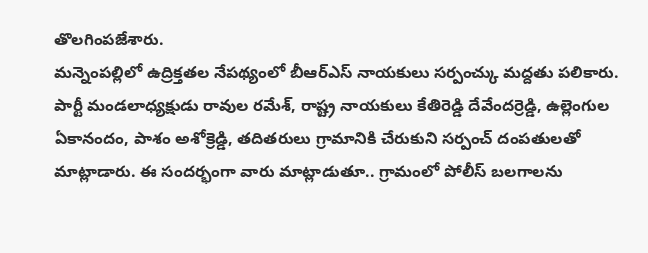తొలగింపజేశారు.
మన్నెంపల్లిలో ఉద్రిక్తతల నేపథ్యంలో బీఆర్ఎస్ నాయకులు సర్పంచ్కు మద్దతు పలికారు. పార్టీ మండలాధ్యక్షుడు రావుల రమేశ్, రాష్ట్ర నాయకులు కేతిరెడ్డి దేవేందర్రెడ్డి, ఉల్లెంగుల ఏకానందం, పాశం అశోక్రెడ్డి, తదితరులు గ్రామానికి చేరుకుని సర్పంచ్ దంపతులతో మాట్లాడారు. ఈ సందర్భంగా వారు మాట్లాడుతూ.. గ్రామంలో పోలీస్ బలగాలను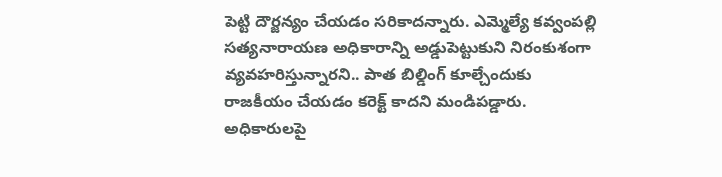పెట్టి దౌర్జన్యం చేయడం సరికాదన్నారు. ఎమ్మెల్యే కవ్వంపల్లి సత్యనారాయణ అధికారాన్ని అడ్డుపెట్టుకుని నిరంకుశంగా వ్యవహరిస్తున్నారని.. పాత బిల్డింగ్ కూల్చేందుకు రాజకీయం చేయడం కరెక్ట్ కాదని మండిపడ్డారు. అధికారులపై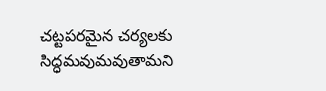చట్టపరమైన చర్యలకు సిద్ధమవుమవుతామని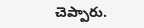చెప్పారు.